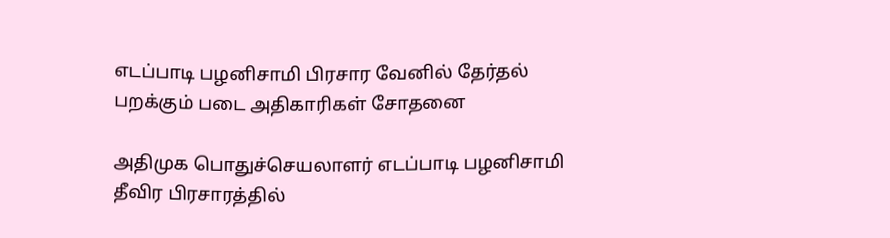எடப்பாடி பழனிசாமி பிரசார வேனில் தேர்தல் பறக்கும் படை அதிகாரிகள் சோதனை

அதிமுக பொதுச்செயலாளர் எடப்பாடி பழனிசாமி தீவிர பிரசாரத்தில்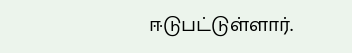ஈடுபட்டுள்ளார்.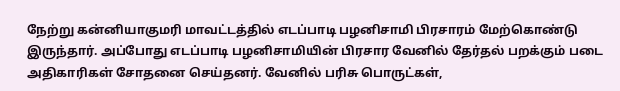நேற்று கன்னியாகுமரி மாவட்டத்தில் எடப்பாடி பழனிசாமி பிரசாரம் மேற்கொண்டு இருந்தார். அப்போது எடப்பாடி பழனிசாமியின் பிரசார வேனில் தேர்தல் பறக்கும் படை அதிகாரிகள் சோதனை செய்தனர். வேனில் பரிசு பொருட்கள்,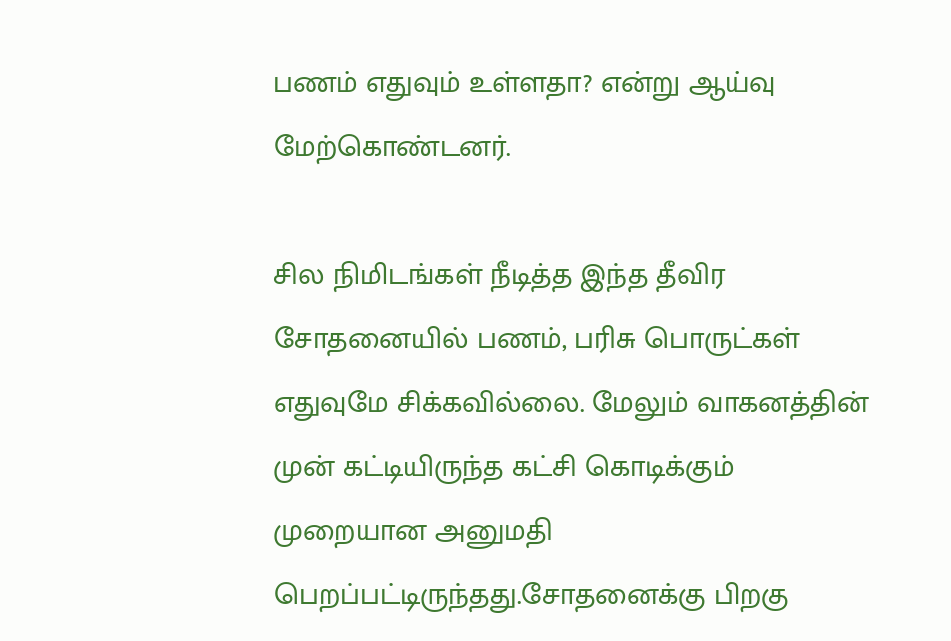பணம் எதுவும் உள்ளதா? என்று ஆய்வு மேற்கொண்டனர்.

சில நிமிடங்கள் நீடித்த இந்த தீவிர சோதனையில் பணம், பரிசு பொருட்கள் எதுவுமே சிக்கவில்லை. மேலும் வாகனத்தின் முன் கட்டியிருந்த கட்சி கொடிக்கும் முறையான அனுமதி பெறப்பட்டிருந்தது.சோதனைக்கு பிறகு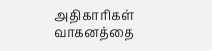அதிகாரிகள் வாகனத்தை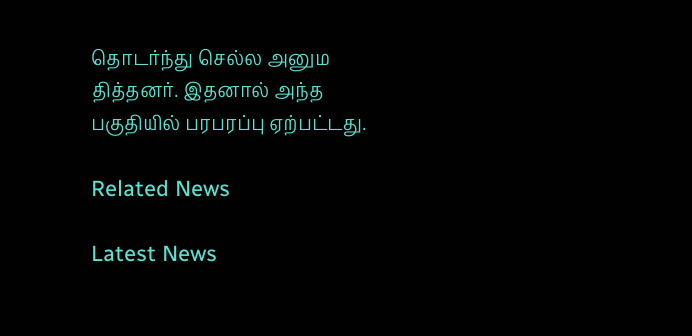தொடர்ந்து செல்ல அனும தித்தனர். இதனால் அந்த பகுதியில் பரபரப்பு ஏற்பட்டது.

Related News

Latest News